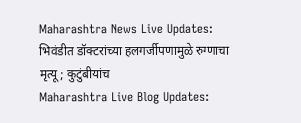Maharashtra News Live Updates: भिवंडीत डॉक्टरांच्या हलगर्जीपणामुळे रुग्णाचा मृत्यू; कुटुंबीयांच
Maharashtra Live Blog Updates: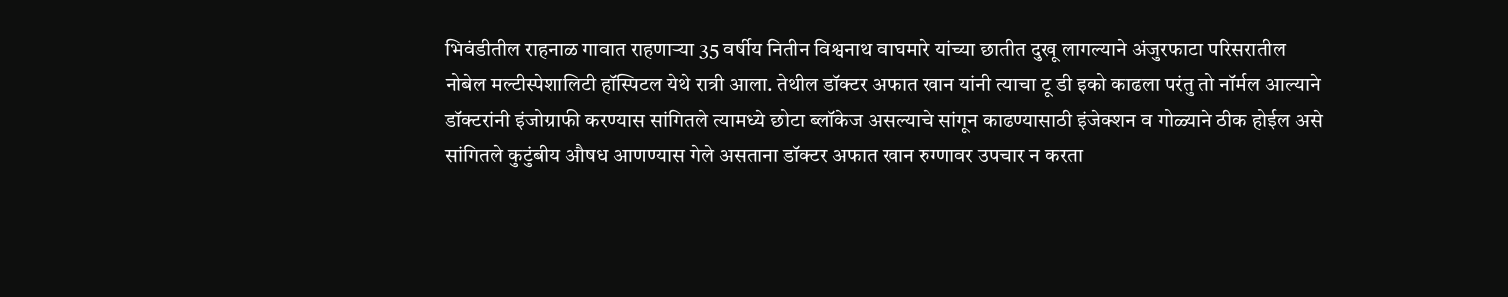भिवंडीतील राहनाळ गावात राहणाऱ्या 35 वर्षीय नितीन विश्वनाथ वाघमारे यांच्या छातीत दुखू लागल्याने अंजुरफाटा परिसरातील नोबेल मल्टीस्पेशालिटी हॉस्पिटल येथे रात्री आला. तेथील डॉक्टर अफात खान यांनी त्याचा टू डी इको काढला परंतु तो नॉर्मल आल्याने डॉक्टरांनी इंजोग्राफी करण्यास सांगितले त्यामध्ये छोटा ब्लॉकेज असल्याचे सांगून काढण्यासाठी इंजेक्शन व गोळ्याने ठीक होईल असे सांगितले कुटुंबीय औषध आणण्यास गेले असताना डॉक्टर अफात खान रुग्णावर उपचार न करता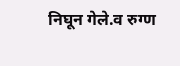निघून गेले.व रुग्ण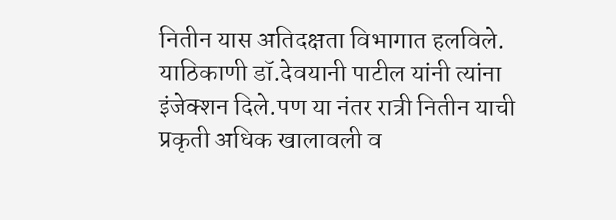नितीन यास अतिदक्षता विभागात हलविले. याठिकाणी डॉ.देवयानी पाटील यांनी त्यांना इंजेक्शन दिले.पण या नंतर रात्री नितीन याची प्रकृती अधिक खालावली व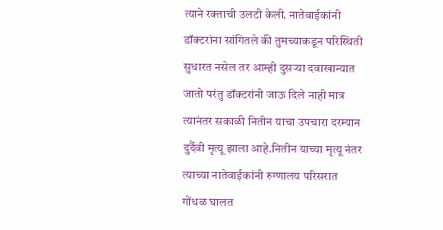त्याने रक्ताची उलटी केली. नातेवाईकांनी डॉक्टरांना सांगितले की तुमच्याकडून परिस्थिती सुधारत नसेल तर आम्ही दुसऱ्या दवाखान्यात जातो परंतु डॉक्टरांनी जाऊ दिले नाही मात्र त्यानंतर सकाळी नितीन याचा उपचारा दरम्यान दुर्दैवी मृत्यू झाला आहे.नितीन याच्या मृत्यू नंतर त्याच्या नातेवाईकांनी रुग्णालय परिसरात गोंधळ घालत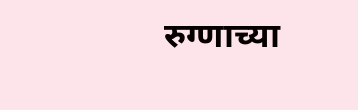रुग्णाच्या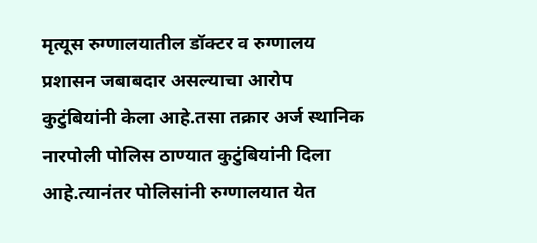मृत्यूस रुग्णालयातील डॉक्टर व रुग्णालय प्रशासन जबाबदार असल्याचा आरोप कुटुंबियांनी केला आहे.तसा तक्रार अर्ज स्थानिक नारपोली पोलिस ठाण्यात कुटुंबियांनी दिला आहे.त्यानंतर पोलिसांनी रुग्णालयात येत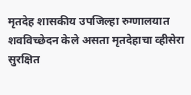मृतदेह शासकीय उपजिल्हा रुग्णालयात शवविच्छेदन केले असता मृतदेहाचा व्हीसेरा सुरक्षित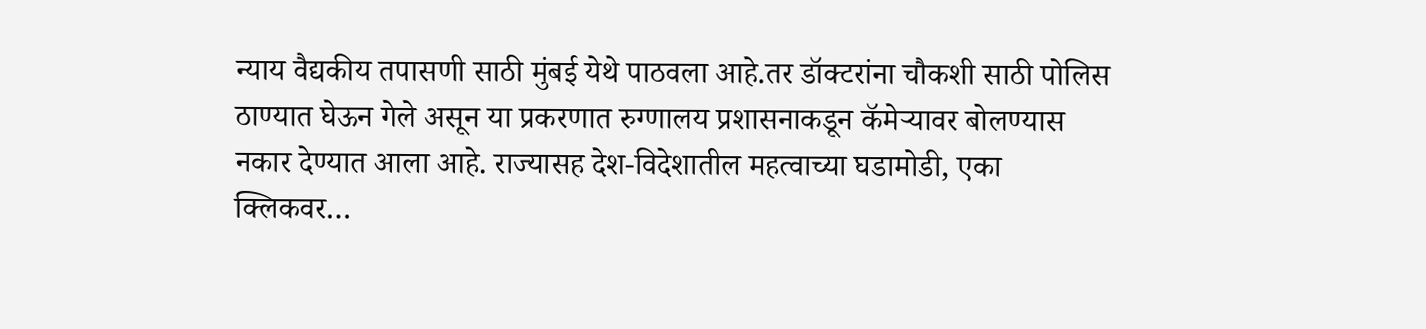न्याय वैद्यकीय तपासणी साठी मुंबई येथे पाठवला आहे.तर डॉक्टरांना चौकशी साठी पोलिस ठाण्यात घेऊन गेले असून या प्रकरणात रुग्णालय प्रशासनाकडून कॅमेऱ्यावर बोलण्यास नकार देण्यात आला आहे. राज्यासह देश-विदेशातील महत्वाच्या घडामोडी, एका क्लिकवर…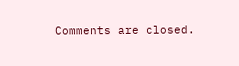Comments are closed.